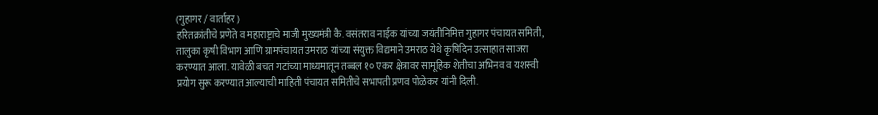(गुहागर / वार्ताहर)
हरितक्रांतीचे प्रणेते व महाराष्ट्राचे माजी मुख्यमंत्री कै. वसंतराव नाईक यांच्या जयंतीनिमित्त गुहागर पंचायत समिती, तालुका कृषी विभाग आणि ग्रामपंचायत उमराठ यांच्या संयुक्त विद्यमाने उमराठ येथे कृषिदिन उत्साहात साजरा करण्यात आला. यावेळी बचत गटांच्या माध्यमातून तब्बल १० एकर क्षेत्रावर सामूहिक शेतीचा अभिनव व यशस्वी प्रयोग सुरू करण्यात आल्याची माहिती पंचायत समितीचे सभापती प्रणव पोळेकर यांनी दिली.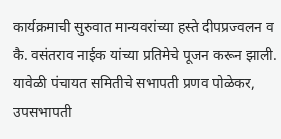कार्यक्रमाची सुरुवात मान्यवरांच्या हस्ते दीपप्रज्वलन व कै. वसंतराव नाईक यांच्या प्रतिमेचे पूजन करून झाली. यावेळी पंचायत समितीचे सभापती प्रणव पोळेकर, उपसभापती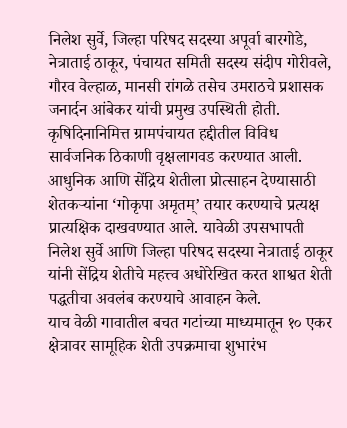निलेश सुर्वे, जिल्हा परिषद सदस्या अपूर्वा बारगोडे, नेत्राताई ठाकूर, पंचायत समिती सदस्य संदीप गोरीवले, गौरव वेल्हाळ, मानसी रांगळे तसेच उमराठचे प्रशासक जनार्दन आंबेकर यांची प्रमुख उपस्थिती होती.
कृषिदिनानिमित्त ग्रामपंचायत हद्दीतील विविध सार्वजनिक ठिकाणी वृक्षलागवड करण्यात आली. आधुनिक आणि सेंद्रिय शेतीला प्रोत्साहन देण्यासाठी शेतकऱ्यांना ‘गोकृपा अमृतम्’ तयार करण्याचे प्रत्यक्ष प्रात्यक्षिक दाखवण्यात आले. यावेळी उपसभापती निलेश सुर्वे आणि जिल्हा परिषद सदस्या नेत्राताई ठाकूर यांनी सेंद्रिय शेतीचे महत्त्व अधोरेखित करत शाश्वत शेती पद्धतीचा अवलंब करण्याचे आवाहन केले.
याच वेळी गावातील बचत गटांच्या माध्यमातून १० एकर क्षेत्रावर सामूहिक शेती उपक्रमाचा शुभारंभ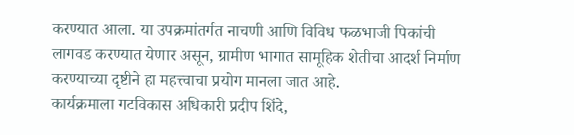करण्यात आला. या उपक्रमांतर्गत नाचणी आणि विविध फळभाजी पिकांची लागवड करण्यात येणार असून, ग्रामीण भागात सामूहिक शेतीचा आदर्श निर्माण करण्याच्या दृष्टीने हा महत्त्वाचा प्रयोग मानला जात आहे.
कार्यक्रमाला गटविकास अधिकारी प्रदीप शिंदे,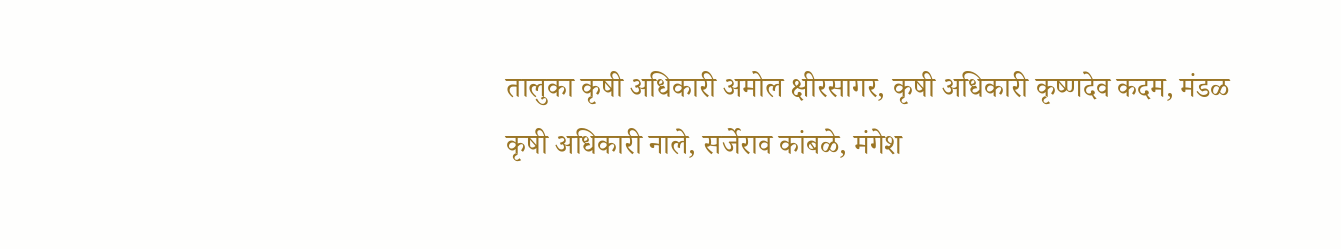तालुका कृषी अधिकारी अमोल क्षीरसागर, कृषी अधिकारी कृष्णदेव कदम, मंडळ कृषी अधिकारी नाले, सर्जेराव कांबळे, मंगेश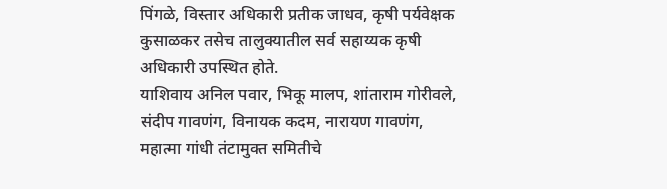पिंगळे, विस्तार अधिकारी प्रतीक जाधव, कृषी पर्यवेक्षक कुसाळकर तसेच तालुक्यातील सर्व सहाय्यक कृषी अधिकारी उपस्थित होते.
याशिवाय अनिल पवार, भिकू मालप, शांताराम गोरीवले, संदीप गावणंग, विनायक कदम, नारायण गावणंग, महात्मा गांधी तंटामुक्त समितीचे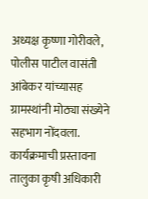अध्यक्ष कृष्णा गोरीवले, पोलीस पाटील वासंती आंबेकर यांच्यासह ग्रामस्थांनी मोठ्या संख्येने सहभाग नोंदवला.
कार्यक्रमाची प्रस्तावना तालुका कृषी अधिकारी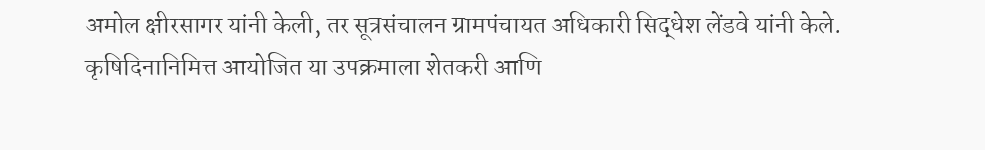अमोल क्षीरसागर यांनी केली, तर सूत्रसंचालन ग्रामपंचायत अधिकारी सिद्धेश लेंडवे यांनी केले. कृषिदिनानिमित्त आयोजित या उपक्रमाला शेतकरी आणि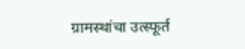ग्रामस्थांचा उत्स्फूर्त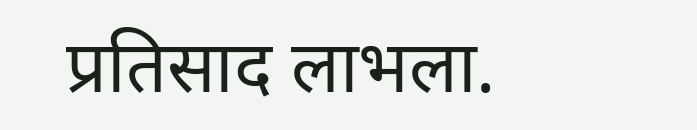प्रतिसाद लाभला.